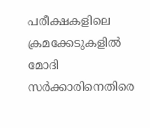പരീക്ഷകളിലെ ക്രമക്കേടുകളില്‍ മോദി സര്‍ക്കാരിനെതിരെ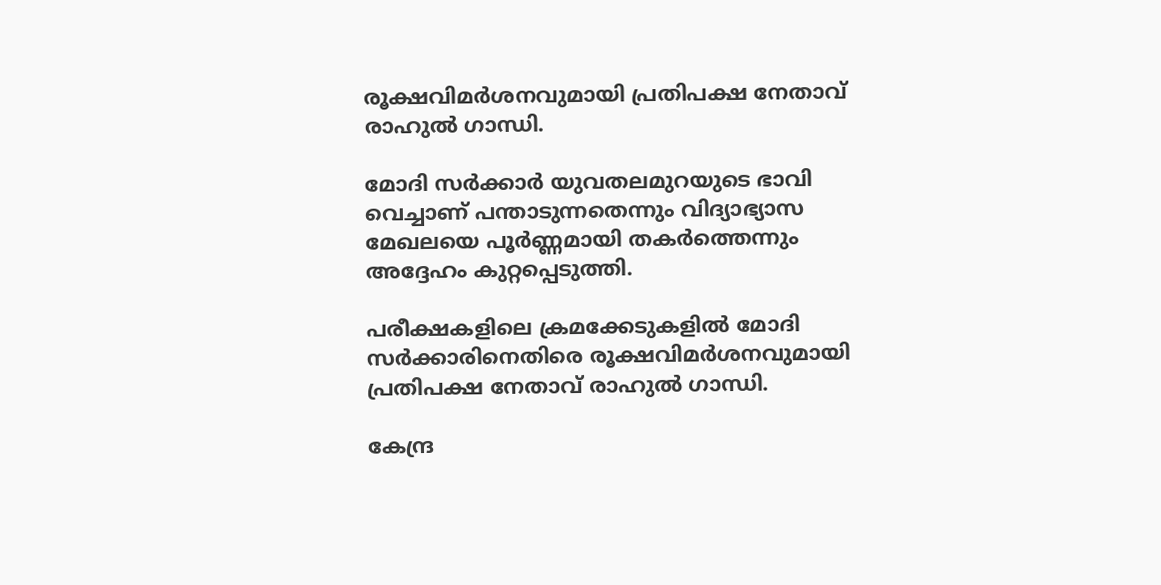രൂക്ഷവിമര്‍ശനവുമായി പ്രതിപക്ഷ നേതാവ് രാഹുല്‍ ഗാന്ധി.

മോദി സര്‍ക്കാര്‍ യുവതലമുറയുടെ ഭാവി വെച്ചാണ് പന്താടുന്നതെന്നും വിദ്യാഭ്യാസ മേഖലയെ പൂര്‍ണ്ണമായി തകര്‍ത്തെന്നും അദ്ദേഹം കുറ്റപ്പെടുത്തി.

പരീക്ഷകളിലെ ക്രമക്കേടുകളില്‍ മോദി സര്‍ക്കാരിനെതിരെ രൂക്ഷവിമര്‍ശനവുമായി പ്രതിപക്ഷ നേതാവ് രാഹുല്‍ ഗാന്ധി.

കേന്ദ്ര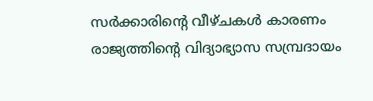സര്‍ക്കാരിന്റെ വീഴ്ചകള്‍ കാരണം രാജ്യത്തിന്റെ വിദ്യാഭ്യാസ സമ്പ്രദായം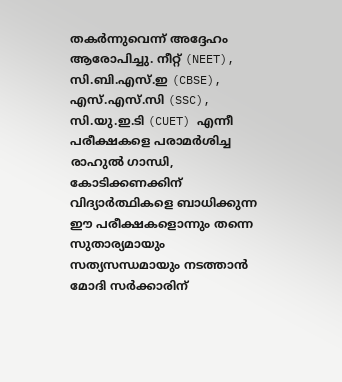തകര്‍ന്നുവെന്ന് അദ്ദേഹം ആരോപിച്ചു. നീറ്റ് (NEET), സി.ബി.എസ്.ഇ (CBSE), എസ്.എസ്.സി (SSC), സി.യു.ഇ.ടി (CUET) എന്നീ പരീക്ഷകളെ പരാമര്‍ശിച്ച രാഹുല്‍ ഗാന്ധി, കോടിക്കണക്കിന് വിദ്യാര്‍ത്ഥികളെ ബാധിക്കുന്ന ഈ പരീക്ഷകളൊന്നും തന്നെ സുതാര്യമായും സത്യസന്ധമായും നടത്താന്‍ മോദി സര്‍ക്കാരിന്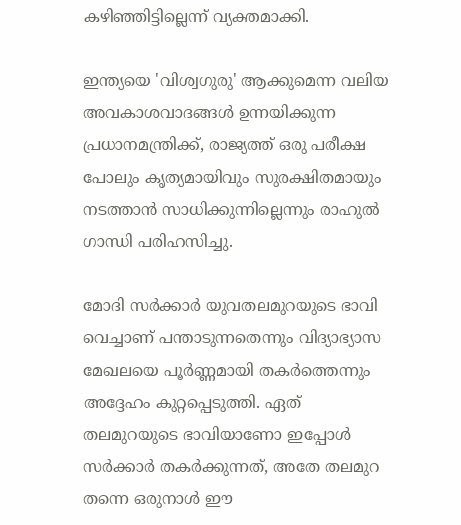കഴിഞ്ഞിട്ടില്ലെന്ന് വ്യക്തമാക്കി.

ഇന്ത്യയെ 'വിശ്വഗുരു' ആക്കുമെന്ന വലിയ അവകാശവാദങ്ങള്‍ ഉന്നയിക്കുന്ന പ്രധാനമന്ത്രിക്ക്, രാജ്യത്ത് ഒരു പരീക്ഷ പോലും കൃത്യമായിവും സുരക്ഷിതമായും നടത്താന്‍ സാധിക്കുന്നില്ലെന്നും രാഹുല്‍ ഗാന്ധി പരിഹസിച്ചു.

മോദി സര്‍ക്കാര്‍ യുവതലമുറയുടെ ഭാവി വെച്ചാണ് പന്താടുന്നതെന്നും വിദ്യാഭ്യാസ മേഖലയെ പൂര്‍ണ്ണമായി തകര്‍ത്തെന്നും അദ്ദേഹം കുറ്റപ്പെടുത്തി. ഏത് തലമുറയുടെ ഭാവിയാണോ ഇപ്പോള്‍ സര്‍ക്കാര്‍ തകര്‍ക്കുന്നത്, അതേ തലമുറ തന്നെ ഒരുനാള്‍ ഈ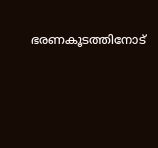ഭരണകൂടത്തിനോട്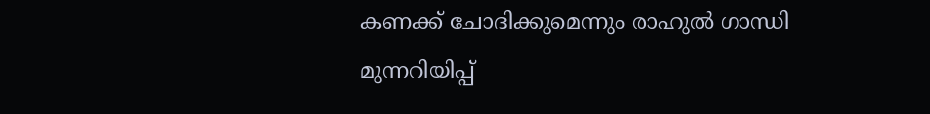കണക്ക് ചോദിക്കുമെന്നും രാഹുല്‍ ഗാന്ധി മുന്നറിയിപ്പ്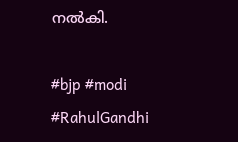നല്‍കി.

#bjp #modi #RahulGandhi